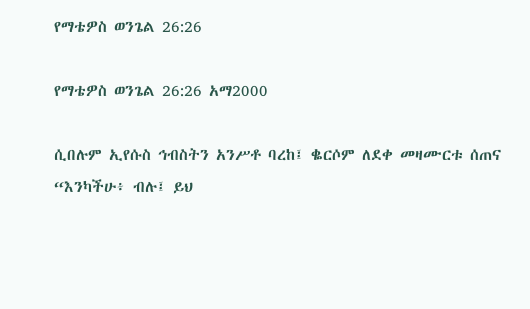የማቴዎስ ወንጌል 26:26

የማቴዎስ ወንጌል 26:26 አማ2000

ሲበሉም ኢየሱስ ኅብስትን አንሥቶ ባረከ፤ ቈርሶም ለደቀ መዛሙርቱ ሰጠና “እንካችሁ፥ ብሉ፤ ይህ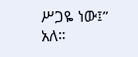ሥጋዬ ነው፤” አለ።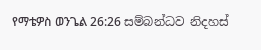የማቴዎስ ወንጌል 26:26 සම්බන්ධව නිදහස්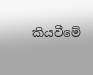කියවීමේ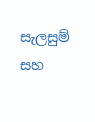සැලසුම් සහ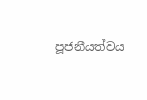පූජනීයත්වය